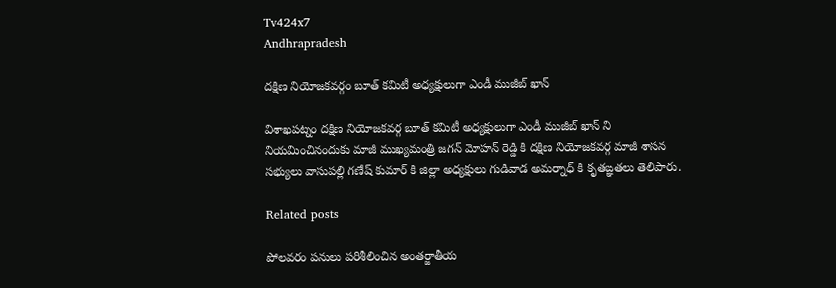Tv424x7
Andhrapradesh

దక్షిణ నియోజకవర్గం బూత్ కమిటీ అధ్యక్షులుగా ఎండీ ముజీబ్ ఖాన్

విశాఖపట్నం దక్షిణ నియోజకవర్గ బూత్ కమిటీ అధ్యక్షులుగా ఎండీ ముజీబ్ ఖాన్ ని నియమించినందుకు మాజీ ముఖ్యమంత్రి జగన్ మోహన్ రెడ్డి కి దక్షిణ నియోజకవర్గ మాజీ శాసన సభ్యులు వాసుపల్లి గణేష్ కుమార్ కి జిల్లా అధ్యక్షులు గుడివాడ అమర్నాధ్ కి కృతఙ్ఞతలు తెలిపారు.

Related posts

పోలవరం పనులు పరిశీలించిన అంతర్జాతీయ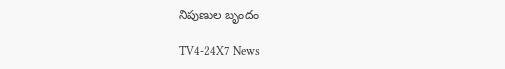నిపుణుల బృందం

TV4-24X7 News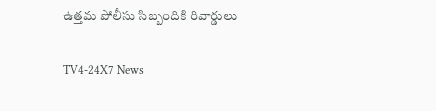ఉత్తమ పోలీసు సిబ్బందికి రివార్డులు

TV4-24X7 News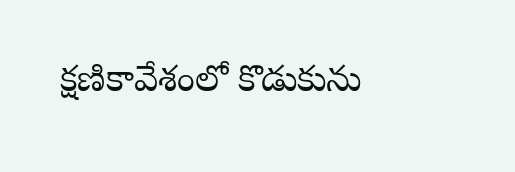క్షణికావేశంలో కొడుకును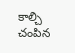కాల్చి చంపిన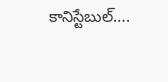కానిస్టేబుల్….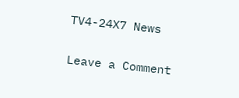TV4-24X7 News

Leave a Comment